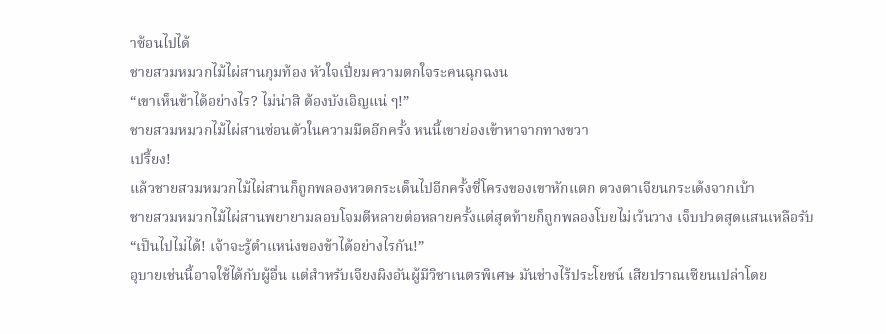าซ้อนไปได้
ชายสวมหมวกไม้ไผ่สานกุมท้อง หัวใจเปี่ยมความตกใจระคนฉุกฉงน
“เขาเห็นข้าได้อย่างไร? ไม่น่าสิ ต้องบังเอิญแน่ ๆ!”
ชายสวมหมวกไม้ไผ่สานซ่อนตัวในความมืดอีกครั้ง หนนี้เขาย่องเข้าหาจากทางขวา
เปรี้ยง!
แล้วชายสวมหมวกไม้ไผ่สานก็ถูกพลองหวดกระเด็นไปอีกครั้งซี่โครงของเขาหักแตก ดวงตาเจียนกระเด้งจากเบ้า
ชายสวมหมวกไม้ไผ่สานพยายามลอบโจมตีหลายต่อหลายครั้งแต่สุดท้ายก็ถูกพลองโบยไม่เว้นวาง เจ็บปวดสุดแสนเหลือรับ
“เป็นไปไม่ได้! เจ้าจะรู้ตำแหน่งของข้าได้อย่างไรกัน!”
อุบายเช่นนี้อาจใช้ได้กับผู้อื่น แต่สำหรับเจียงผิงอันผู้มีวิชาเนตรพิเศษ มันช่างไร้ประโยชน์ เสียปราณเซียนเปล่าโดย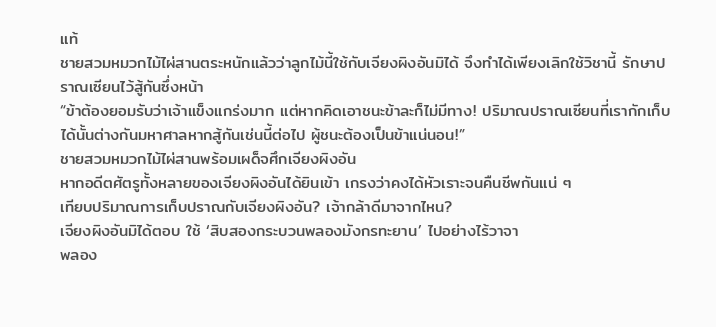แท้
ชายสวมหมวกไม้ไผ่สานตระหนักแล้วว่าลูกไม้นี้ใช้กับเจียงผิงอันมิได้ จึงทำได้เพียงเลิกใช้วิชานี้ รักษาปราณเซียนไว้สู้กันซึ่งหน้า
“ข้าต้องยอมรับว่าเจ้าแข็งแกร่งมาก แต่หากคิดเอาชนะข้าละก็ไม่มีทาง! ปริมาณปราณเซียนที่เรากักเก็บได้นั้นต่างกันมหาศาลหากสู้กันเช่นนี้ต่อไป ผู้ชนะต้องเป็นข้าแน่นอน!”
ชายสวมหมวกไม้ไผ่สานพร้อมเผด็จศึกเจียงผิงอัน
หากอดีตศัตรูทั้งหลายของเจียงผิงอันได้ยินเข้า เกรงว่าคงได้หัวเราะจนคืนชีพกันแน่ ๆ
เทียบปริมาณการเก็บปราณกับเจียงผิงอัน? เจ้ากล้าดีมาจากไหน?
เจียงผิงอันมิได้ตอบ ใช้ ‘สิบสองกระบวนพลองมังกรทะยาน’ ไปอย่างไร้วาจา
พลอง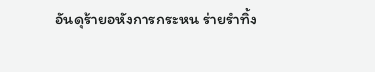อันดุร้ายอหังการกระหน ร่ายรำทิ้ง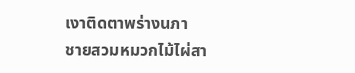เงาติดตาพร่างนภา
ชายสวมหมวกไม้ไผ่สา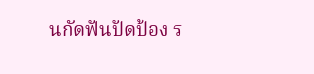นกัดฟันปัดป้อง ร